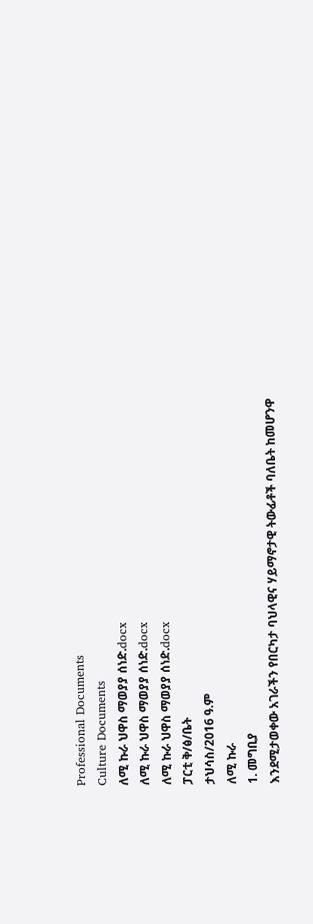Professional Documents
Culture Documents
ለሚ ኩራ ህዋስ ማወያያ ሰነድ.docx
ለሚ ኩራ ህዋስ ማወያያ ሰነድ.docx
ለሚ ኩራ ህዋስ ማወያያ ሰነድ.docx
ፓርቲ ቅ/ፅ/ቤት
ታህሳስ/2016 ዓ.ም
ለሚ ኩራ
1. መግቢያ
እንደሚታወቀው አገራችን የበርካታ ባህላዊና ሃይማኖታዊ ትውፊቶች ባለቤት ከመሆንዋ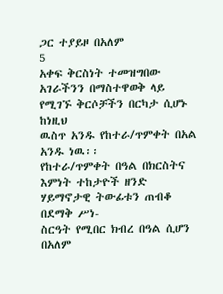ጋር ተያይዞ በአለም
5
አቀፍ ቅርስነት ተመዝግበው አገራችንን በማስተዋወቅ ላይ የሚገኙ ቅርሶቻችን በርካታ ሲሆኑ ከነዚህ
ዉስጥ አንዱ የከተራ/ጥምቀት በአል አንዱ ነዉ፡፡
የከተራ/ጥምቀት በዓል በክርስትና እምነት ተከታዮች ዘንድ ሃይማኖታዊ ትውፊቱን ጠብቆ በደማቅ ሥነ-
ስርዓት የሚበር ክብረ በዓል ሲሆን በአለም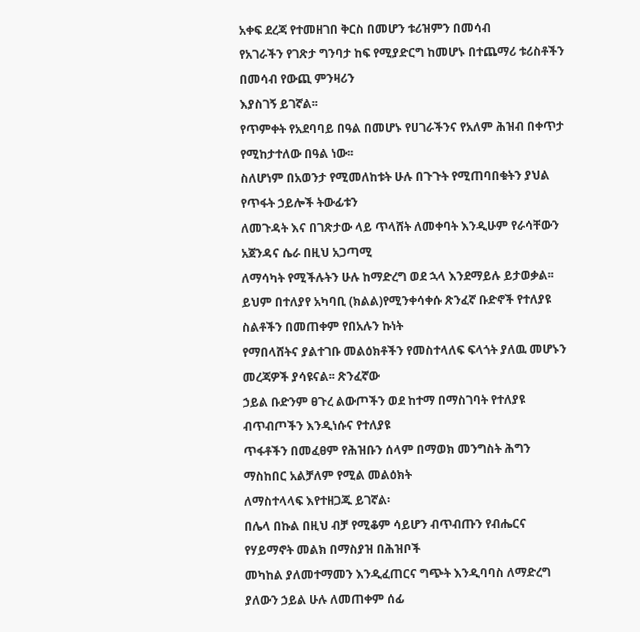አቀፍ ደረጃ የተመዘገበ ቅርስ በመሆን ቱሪዝምን በመሳብ
የአገራችን የገጽታ ግንባታ ከፍ የሚያድርግ ከመሆኑ በተጨማሪ ቱሪስቶችን በመሳብ የውጪ ምንዛሪን
እያስገኝ ይገኛል፡፡
የጥምቀት የአደባባይ በዓል በመሆኑ የሀገራችንና የአለም ሕዝብ በቀጥታ የሚከታተለው በዓል ነው፡፡
ስለሆነም በአወንታ የሚመለከቱት ሁሉ በጉጉት የሚጠባበቁትን ያህል የጥፋት ኃይሎች ትውፊቱን
ለመጉዳት እና በገጽታው ላይ ጥላሸት ለመቀባት እንዲሁም የራሳቸውን አጀንዳና ሴራ በዚህ አጋጣሚ
ለማሳካት የሚችሉትን ሁሉ ከማድረግ ወደ ኋላ እንደማይሉ ይታወቃል፡፡
ይህም በተለያየ አካባቢ (ክልል)የሚንቀሳቀሱ ጽንፈኛ ቡድኖች የተለያዩ ስልቶችን በመጠቀም የበአሉን ኩነት
የማበላሸትና ያልተገቡ መልዕክቶችን የመስተላለፍ ፍላጎት ያለዉ መሆኑን መረጃዎች ያሳዩናል፡፡ ጽንፈኛው
ኃይል ቡድንም ፀጉረ ልውጦችን ወደ ከተማ በማስገባት የተለያዩ ብጥብጦችን እንዲነሱና የተለያዩ
ጥፋቶችን በመፈፀም የሕዝቡን ሰላም በማወክ መንግስት ሕግን ማስከበር አልቻለም የሚል መልዕክት
ለማስተላላፍ እየተዘጋጁ ይገኛል፡
በሌላ በኩል በዚህ ብቻ የሚቆም ሳይሆን ብጥብጡን የብሔርና የሃይማኖት መልክ በማስያዝ በሕዝቦች
መካከል ያለመተማመን እንዲፈጠርና ግጭት እንዲባባስ ለማድረግ ያለውን ኃይል ሁሉ ለመጠቀም ሰፊ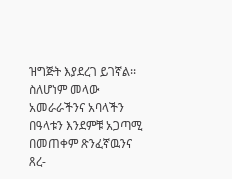ዝግጅት እያደረገ ይገኛል፡፡ስለሆነም መላው አመራራችንና አባላችን በዓላቱን እንደምቹ አጋጣሚ
በመጠቀም ጽንፈኛዉንና ጸረ-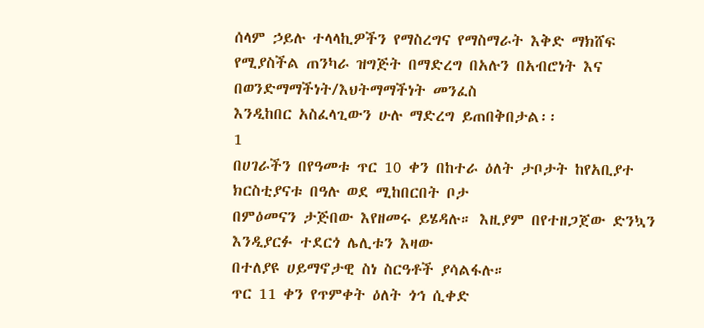ሰላም ኃይሉ ተላላኪዎችን የማስረግና የማስማራት እቅድ ማክሸፍ
የሚያስችል ጠንካራ ዝግጅት በማድረግ በአሉን በአብሮነት እና በወንድማማችነት/እህትማማችነት መንፈስ
እንዲከበር አስፈላጊውን ሁሉ ማድረግ ይጠበቅበታል፡፡
1
በሀገራችን በየዓመቱ ጥር 10 ቀን በከተራ ዕለት ታቦታት ከየአቢያተ ክርስቲያናቱ በዓሉ ወደ ሚከበርበት ቦታ
በምዕመናን ታጅበው እየዘመሩ ይሄዳሉ። እዚያም በየተዘጋጀው ድንኳን እንዲያርፉ ተደርጎ ሌሊቱን እዛው
በተለያዩ ሀይማኖታዊ ስነ ስርዓቶች ያሳልፋሉ።
ጥር 11 ቀን የጥምቀት ዕለት ጎኅ ሲቀድ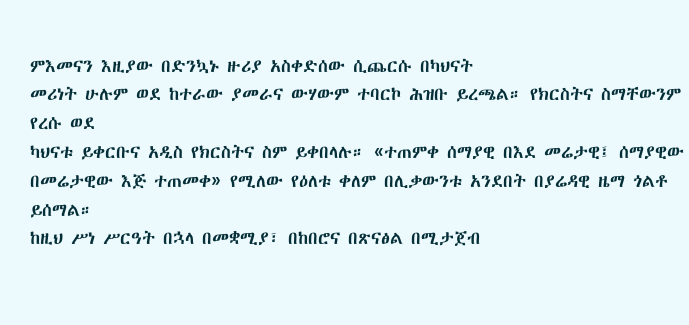ምእመናን እዚያው በድንኳኑ ዙሪያ አስቀድሰው ሲጨርሱ በካህናት
መሪነት ሁሉም ወደ ከተራው ያመራና ውሃውም ተባርኮ ሕዝቡ ይረጫል። የክርስትና ስማቸውንም የረሱ ወደ
ካህናቱ ይቀርቡና አዲስ የክርስትና ስም ይቀበላሉ። «ተጠምቀ ሰማያዊ በእደ መሬታዊ፤ ሰማያዊው
በመሬታዊው እጅ ተጠመቀ» የሚለው የዕለቱ ቀለም በሊቃውንቱ አንደበት በያሬዳዊ ዜማ ጎልቶ ይሰማል።
ከዚህ ሥነ ሥርዓት በኋላ በመቋሚያ፣ በከበሮና በጽናፅል በሚታጀብ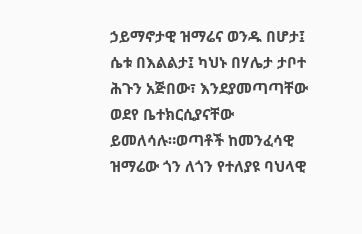ኃይማኖታዊ ዝማሬና ወንዱ በሆታ፤
ሴቱ በእልልታ፤ ካህኑ በሃሌታ ታቦተ ሕጉን አጅበው፣ እንደያመጣጣቸው ወደየ ቤተክርሲያናቸው
ይመለሳሉ።ወጣቶች ከመንፈሳዊ ዝማሬው ጎን ለጎን የተለያዩ ባህላዊ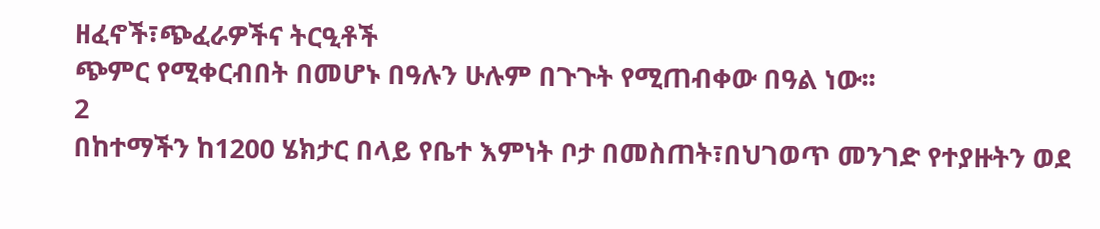ዘፈኖች፣ጭፈራዎችና ትርዒቶች
ጭምር የሚቀርብበት በመሆኑ በዓሉን ሁሉም በጉጉት የሚጠብቀው በዓል ነው፡፡
2
በከተማችን ከ1200 ሄክታር በላይ የቤተ እምነት ቦታ በመስጠት፣በህገወጥ መንገድ የተያዙትን ወደ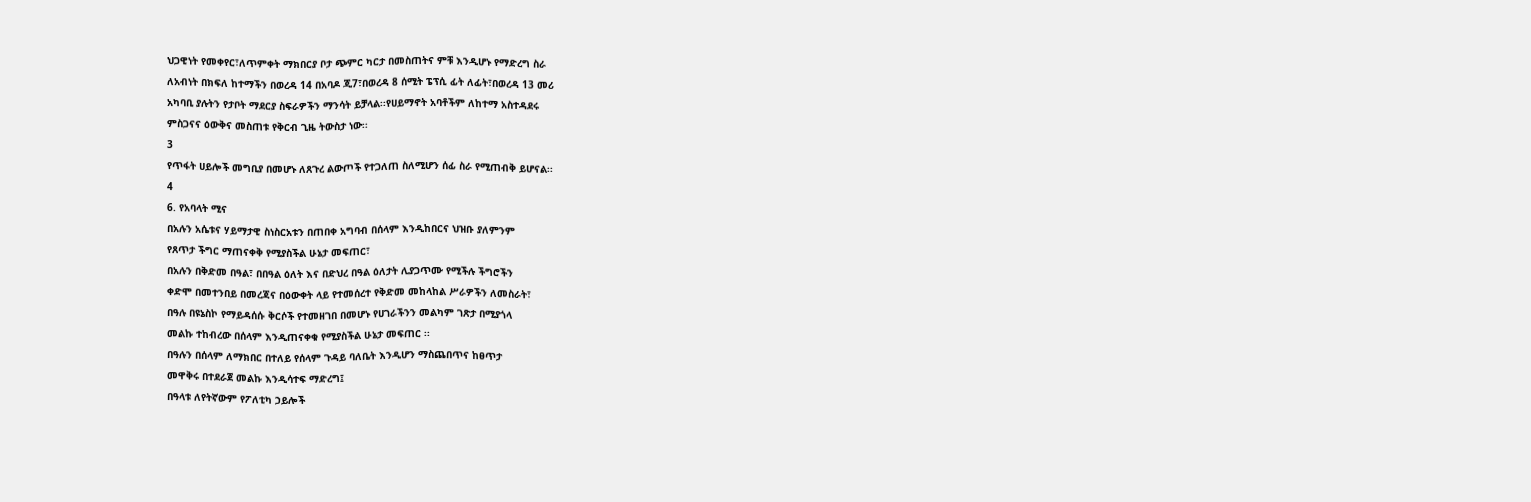ህጋዊነት የመቀየር፣ለጥምቀት ማክበርያ ቦታ ጭምር ካርታ በመስጠትና ምቹ እንዲሆኑ የማድረግ ስራ
ለአብነት በክፍለ ከተማችን በወረዳ 14 በአባዶ ጂ7፣በወረዳ 8 ሰሚት ፔፕሲ ፊት ለፊት፣በወረዳ 13 መሪ
አካባቢ ያሉትን የታቦት ማደርያ ስፍራዎችን ማንሳት ይቻላል፡፡የሀይማኖት አባቶችም ለከተማ አስተዳደሩ
ምስጋናና ዕውቅና መስጠቱ የቅርብ ጊዜ ትውስታ ነው፡፡
3
የጥፋት ሀይሎች መግቢያ በመሆኑ ለጸጉረ ልውጦች የተጋለጠ ስለሚሆን ሰፊ ስራ የሚጠብቅ ይሆናል፡፡
4
6. የአባላት ሚና
በአሉን አሴቱና ሃይማታዊ ስነስርአቱን በጠበቀ አግባብ በሰላም እንዲከበርና ህዝቡ ያለምንም
የጸጥታ ችግር ማጠናቀቅ የሚያስችል ሁኔታ መፍጠር፣
በአሉን በቅድመ በዓል፣ በበዓል ዕለት እና በድህረ በዓል ዕለታት ሊያጋጥሙ የሚችሉ ችግሮችን
ቀድሞ በመተንበይ በመረጃና በዕውቀት ላይ የተመሰረተ የቅድመ መከላከል ሥራዎችን ለመስራት፣
በዓሉ በዩኔስኮ የማይዳሰሱ ቅርሶች የተመዘገበ በመሆኑ የሀገራችንን መልካም ገጽታ በሚያጎላ
መልኩ ተከብረው በሰላም እንዲጠናቀቁ የሚያስችል ሁኔታ መፍጠር ፡፡
በዓሉን በሰላም ለማክበር በተለይ የሰላም ጉዳይ ባለቤት እንዲሆን ማስጨበጥና ከፀጥታ
መዋቅሩ በተደራጀ መልኩ እንዲሳተፍ ማድረግ፤
በዓላቱ ለየትኛውም የፖለቲካ ኃይሎች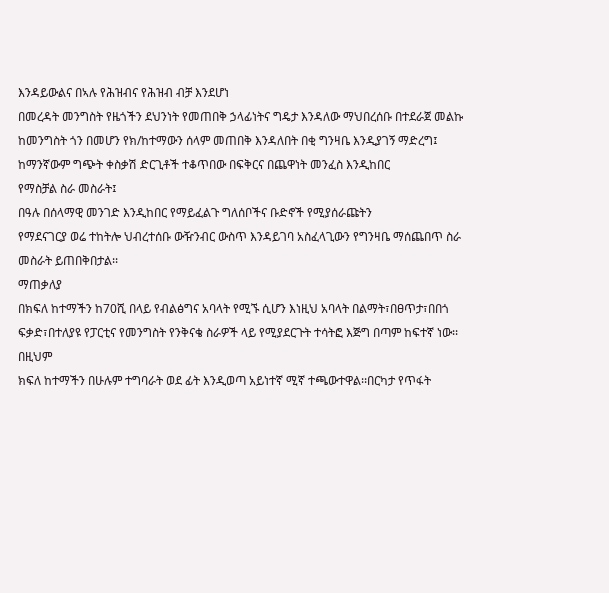እንዳይውልና በኣሉ የሕዝብና የሕዝብ ብቻ እንደሆነ
በመረዳት መንግስት የዜጎችን ደህንነት የመጠበቅ ኃላፊነትና ግዴታ እንዳለው ማህበረሰቡ በተደራጀ መልኩ
ከመንግስት ጎን በመሆን የክ/ከተማውን ሰላም መጠበቅ እንዳለበት በቂ ግንዛቤ እንዲያገኝ ማድረግ፤
ከማንኛውም ግጭት ቀስቃሽ ድርጊቶች ተቆጥበው በፍቅርና በጨዋነት መንፈስ እንዲከበር
የማስቻል ስራ መስራት፤
በዓሉ በሰላማዊ መንገድ እንዲከበር የማይፈልጉ ግለሰቦችና ቡድኖች የሚያሰራጩትን
የማደናገርያ ወሬ ተከትሎ ህብረተሰቡ ውዥንብር ውስጥ እንዳይገባ አስፈላጊውን የግንዛቤ ማሰጨበጥ ስራ
መስራት ይጠበቅበታል፡፡
ማጠቃለያ
በክፍለ ከተማችን ከ70ሺ በላይ የብልፅግና አባላት የሚኙ ሲሆን እነዚህ አባላት በልማት፣በፀጥታ፣በበጎ
ፍቃድ፣በተለያዩ የፓርቲና የመንግስት የንቅናቄ ስራዎች ላይ የሚያደርጉት ተሳትፎ እጅግ በጣም ከፍተኛ ነው፡፡በዚህም
ክፍለ ከተማችን በሁሉም ተግባራት ወደ ፊት እንዲወጣ አይነተኛ ሚኛ ተጫውተዋል፡፡በርካታ የጥፋት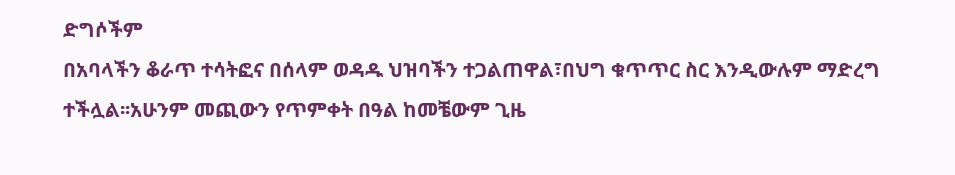ድግሶችም
በአባላችን ቆራጥ ተሳትፎና በሰላም ወዳዱ ህዝባችን ተጋልጠዋል፣በህግ ቁጥጥር ስር እንዲውሉም ማድረግ
ተችሏል፡፡አሁንም መጪውን የጥምቀት በዓል ከመቼውም ጊዜ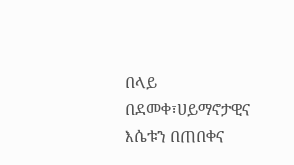በላይ በደመቀ፣ሀይማኖታዊና እሴቱን በጠበቀና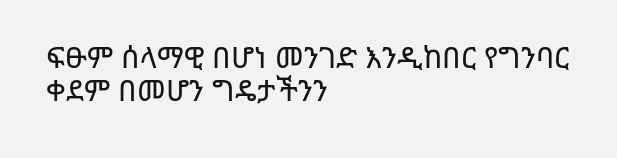ፍፁም ሰላማዊ በሆነ መንገድ እንዲከበር የግንባር ቀደም በመሆን ግዴታችንን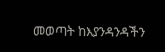መወጣት ከእያንዳንዳችን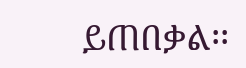ይጠበቃል፡፡